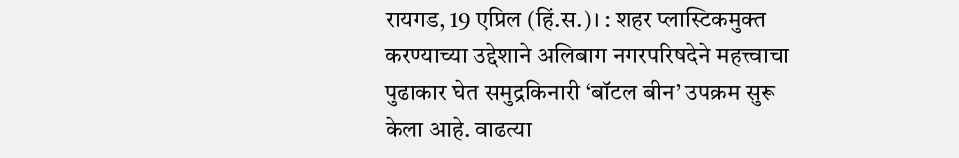रायगड, 19 एप्रिल (हिं.स.)। : शहर प्लास्टिकमुक्त करण्याच्या उद्देशाने अलिबाग नगरपरिषदेने महत्त्वाचा पुढाकार घेत समुद्रकिनारी ‘बॉटल बीन’ उपक्रम सुरू केला आहे. वाढत्या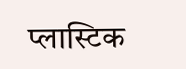प्लास्टिक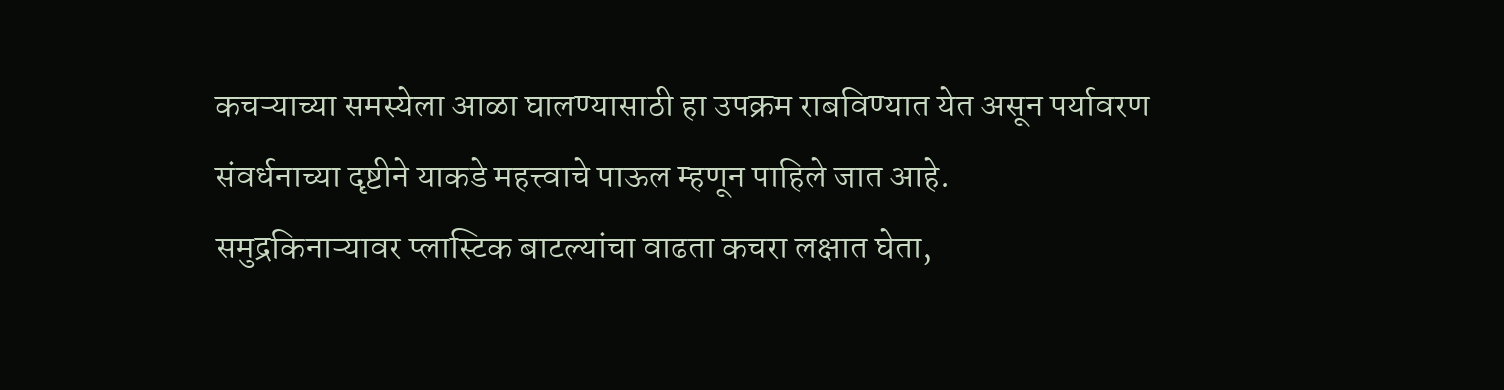कचऱ्याच्या समस्येला आळा घालण्यासाठी हा उपक्रम राबविण्यात येत असून पर्यावरण संवर्धनाच्या दृष्टीने याकडे महत्त्वाचे पाऊल म्हणून पाहिले जात आहे.
समुद्रकिनाऱ्यावर प्लास्टिक बाटल्यांचा वाढता कचरा लक्षात घेता,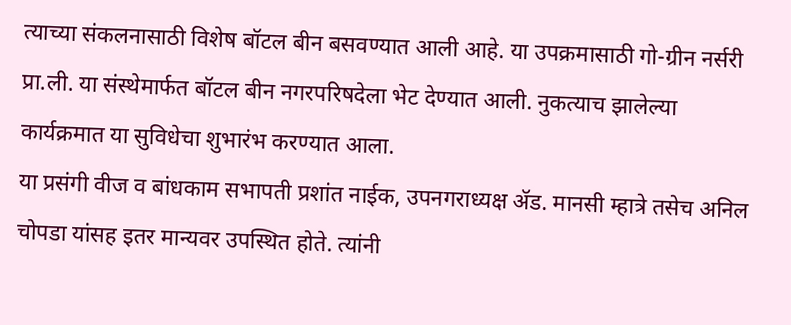त्याच्या संकलनासाठी विशेष बॉटल बीन बसवण्यात आली आहे. या उपक्रमासाठी गो-ग्रीन नर्सरी प्रा.ली. या संस्थेमार्फत बॉटल बीन नगरपरिषदेला भेट देण्यात आली. नुकत्याच झालेल्या कार्यक्रमात या सुविधेचा शुभारंभ करण्यात आला.
या प्रसंगी वीज व बांधकाम सभापती प्रशांत नाईक, उपनगराध्यक्ष ॲड. मानसी म्हात्रे तसेच अनिल चोपडा यांसह इतर मान्यवर उपस्थित होते. त्यांनी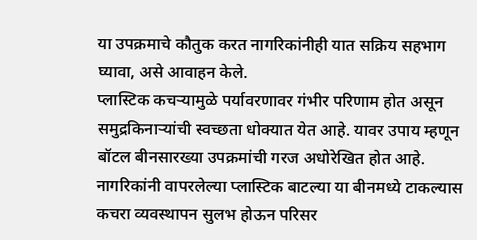या उपक्रमाचे कौतुक करत नागरिकांनीही यात सक्रिय सहभाग घ्यावा, असे आवाहन केले.
प्लास्टिक कचऱ्यामुळे पर्यावरणावर गंभीर परिणाम होत असून समुद्रकिनाऱ्यांची स्वच्छता धोक्यात येत आहे. यावर उपाय म्हणून बॉटल बीनसारख्या उपक्रमांची गरज अधोरेखित होत आहे. नागरिकांनी वापरलेल्या प्लास्टिक बाटल्या या बीनमध्ये टाकल्यास कचरा व्यवस्थापन सुलभ होऊन परिसर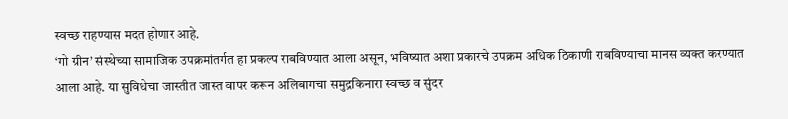स्वच्छ राहण्यास मदत होणार आहे.
‘गो ग्रीन’ संस्थेच्या सामाजिक उपक्रमांतर्गत हा प्रकल्प राबविण्यात आला असून, भविष्यात अशा प्रकारचे उपक्रम अधिक ठिकाणी राबविण्याचा मानस व्यक्त करण्यात आला आहे. या सुविधेचा जास्तीत जास्त वापर करून अलिबागचा समुद्रकिनारा स्वच्छ व सुंदर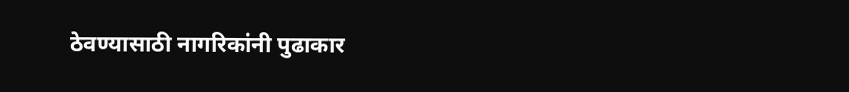ठेवण्यासाठी नागरिकांनी पुढाकार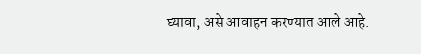घ्यावा, असे आवाहन करण्यात आले आहे.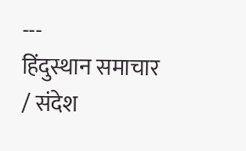---
हिंदुस्थान समाचार / संदेश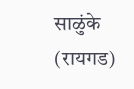साळुंके (रायगड)